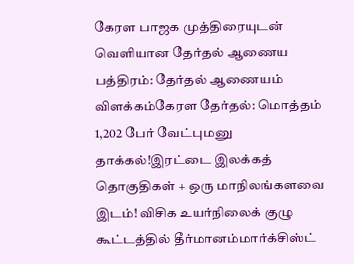கேரள பாஜக முத்திரையுடன் வெளியான தேர்தல் ஆணைய பத்திரம்: தேர்தல் ஆணையம் விளக்கம்கேரள தேர்தல்: மொத்தம் 1,202 பேர் வேட்புமனு தாக்கல்!இரட்டை இலக்கத் தொகுதிகள் + ஒரு மாநிலங்களவை இடம்! விசிக உயர்நிலைக் குழு கூட்டத்தில் தீர்மானம்மார்க்சிஸ்ட்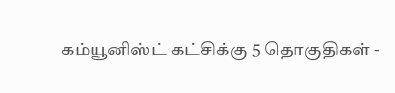கம்யூனிஸ்ட் கட்சிக்கு 5 தொகுதிகள் -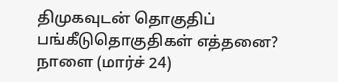திமுகவுடன் தொகுதிப் பங்கீடுதொகுதிகள் எத்தனை? நாளை (மார்ச் 24)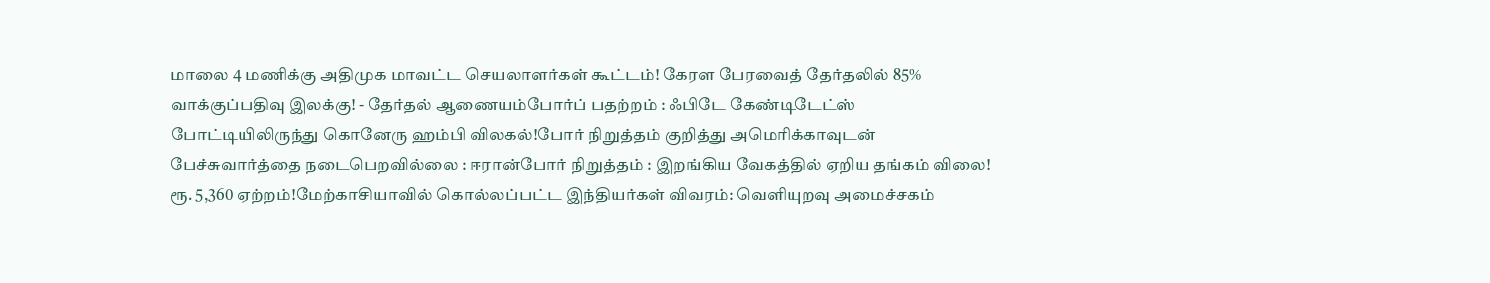மாலை 4 மணிக்கு அதிமுக மாவட்ட செயலாளர்கள் கூட்டம்! கேரள பேரவைத் தேர்தலில் 85% வாக்குப்பதிவு இலக்கு! - தேர்தல் ஆணையம்போர்ப் பதற்றம் : ஃபிடே கேண்டிடேட்ஸ் போட்டியிலிருந்து கொனேரு ஹம்பி விலகல்!போர் நிறுத்தம் குறித்து அமெரிக்காவுடன் பேச்சுவார்த்தை நடைபெறவில்லை : ஈரான்போர் நிறுத்தம் : இறங்கிய வேகத்தில் ஏறிய தங்கம் விலை! ரூ. 5,360 ஏற்றம்!மேற்காசியாவில் கொல்லப்பட்ட இந்தியர்கள் விவரம்: வெளியுறவு அமைச்சகம்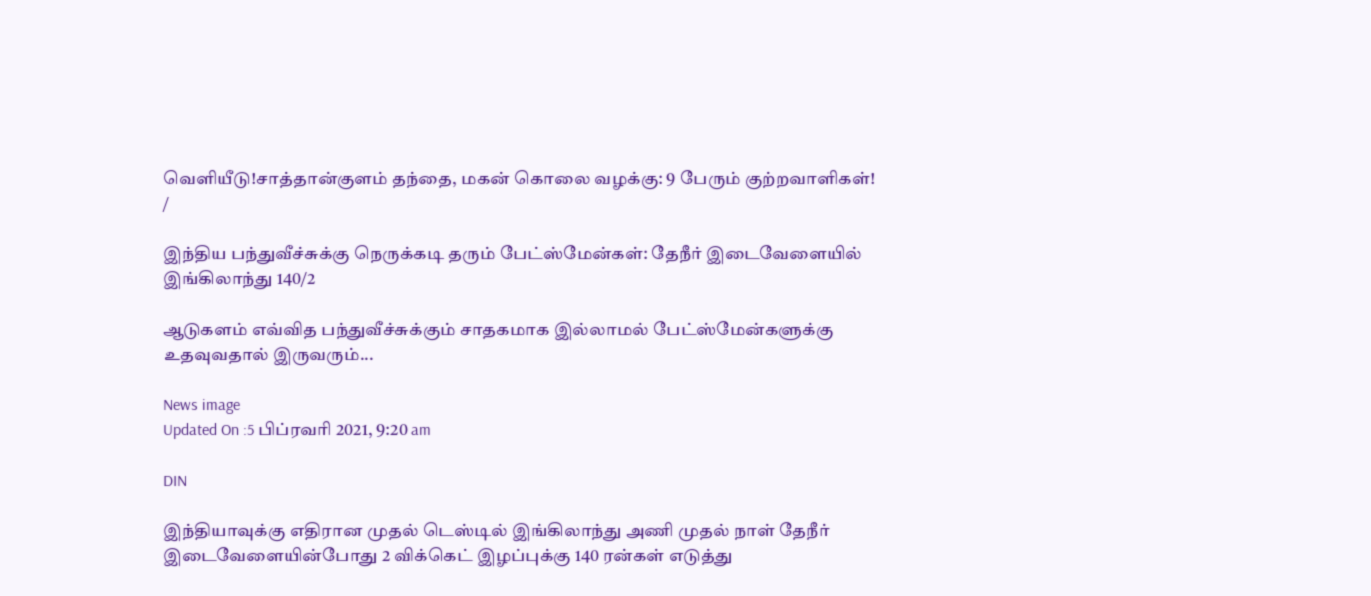வெளியீடு!சாத்தான்குளம் தந்தை, மகன் கொலை வழக்கு: 9 பேரும் குற்றவாளிகள்!
/

இந்திய பந்துவீச்சுக்கு நெருக்கடி தரும் பேட்ஸ்மேன்கள்: தேநீர் இடைவேளையில் இங்கிலாந்து 140/2

ஆடுகளம் எவ்வித பந்துவீச்சுக்கும் சாதகமாக இல்லாமல் பேட்ஸ்மேன்களுக்கு உதவுவதால் இருவரும்...

News image
Updated On :5 பிப்ரவரி 2021, 9:20 am

DIN

இந்தியாவுக்கு எதிரான முதல் டெஸ்டில் இங்கிலாந்து அணி முதல் நாள் தேநீர் இடைவேளையின்போது 2 விக்கெட் இழப்புக்கு 140 ரன்கள் எடுத்து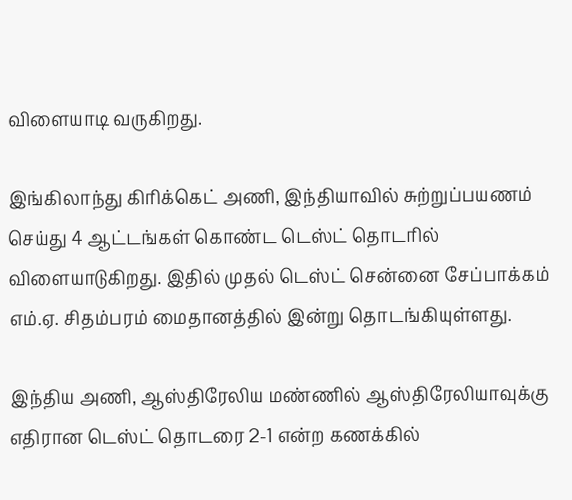விளையாடி வருகிறது.

இங்கிலாந்து கிரிக்கெட் அணி, இந்தியாவில் சுற்றுப்பயணம் செய்து 4 ஆட்டங்கள் கொண்ட டெஸ்ட் தொடரில் விளையாடுகிறது. இதில் முதல் டெஸ்ட் சென்னை சேப்பாக்கம் எம்.ஏ. சிதம்பரம் மைதானத்தில் இன்று தொடங்கியுள்ளது.

இந்திய அணி, ஆஸ்திரேலிய மண்ணில் ஆஸ்திரேலியாவுக்கு எதிரான டெஸ்ட் தொடரை 2-1 என்ற கணக்கில்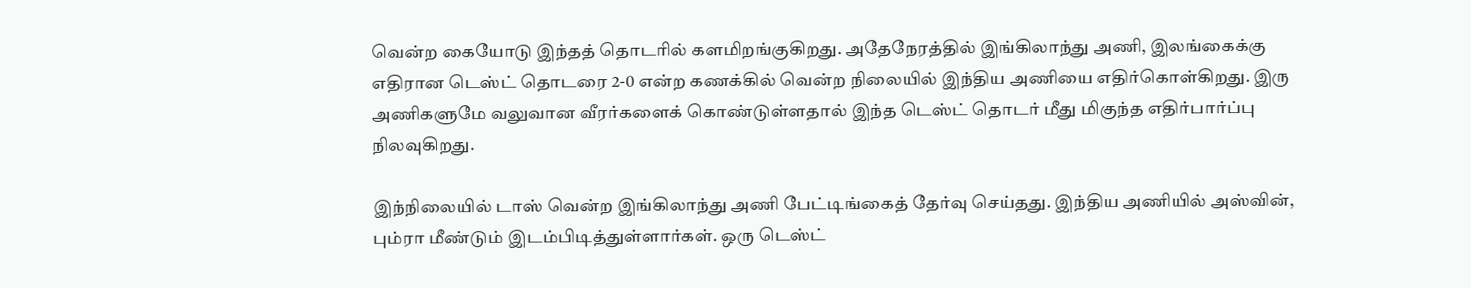வென்ற கையோடு இந்தத் தொடரில் களமிறங்குகிறது. அதேநேரத்தில் இங்கிலாந்து அணி, இலங்கைக்கு எதிரான டெஸ்ட் தொடரை 2-0 என்ற கணக்கில் வென்ற நிலையில் இந்திய அணியை எதிர்கொள்கிறது. இரு அணிகளுமே வலுவான வீரர்களைக் கொண்டுள்ளதால் இந்த டெஸ்ட் தொடர் மீது மிகுந்த எதிர்பார்ப்பு நிலவுகிறது.

இந்நிலையில் டாஸ் வென்ற இங்கிலாந்து அணி பேட்டிங்கைத் தேர்வு செய்தது. இந்திய அணியில் அஸ்வின், பும்ரா மீண்டும் இடம்பிடித்துள்ளார்கள். ஒரு டெஸ்ட்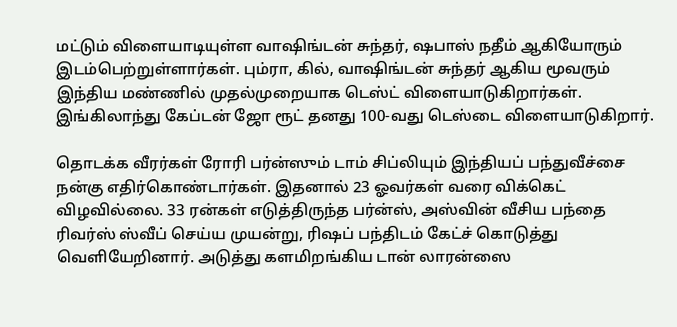மட்டும் விளையாடியுள்ள வாஷிங்டன் சுந்தர், ஷபாஸ் நதீம் ஆகியோரும் இடம்பெற்றுள்ளார்கள். பும்ரா, கில், வாஷிங்டன் சுந்தர் ஆகிய மூவரும் இந்திய மண்ணில் முதல்முறையாக டெஸ்ட் விளையாடுகிறார்கள். இங்கிலாந்து கேப்டன் ஜோ ரூட் தனது 100-வது டெஸ்டை விளையாடுகிறார்.

தொடக்க வீரர்கள் ரோரி பர்ன்ஸும் டாம் சிப்லியும் இந்தியப் பந்துவீச்சை நன்கு எதிர்கொண்டார்கள். இதனால் 23 ஓவர்கள் வரை விக்கெட் விழவில்லை. 33 ரன்கள் எடுத்திருந்த பர்ன்ஸ், அஸ்வின் வீசிய பந்தை ரிவர்ஸ் ஸ்வீப் செய்ய முயன்று, ரிஷப் பந்திடம் கேட்ச் கொடுத்து வெளியேறினார். அடுத்து களமிறங்கிய டான் லாரன்ஸை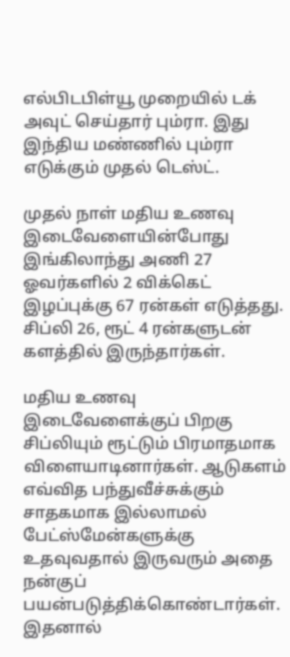எல்பிடபிள்யூ முறையில் டக் அவுட் செய்தார் பும்ரா. இது இந்திய மண்ணில் பும்ரா எடுக்கும் முதல் டெஸ்ட்.

முதல் நாள் மதிய உணவு இடைவேளையின்போது இங்கிலாந்து அணி 27 ஓவர்களில் 2 விக்கெட் இழப்புக்கு 67 ரன்கள் எடுத்தது. சிப்லி 26, ரூட் 4 ரன்களுடன் களத்தில் இருந்தார்கள்.

மதிய உணவு இடைவேளைக்குப் பிறகு சிப்லியும் ரூட்டும் பிரமாதமாக விளையாடினார்கள். ஆடுகளம் எவ்வித பந்துவீச்சுக்கும் சாதகமாக இல்லாமல் பேட்ஸ்மேன்களுக்கு உதவுவதால் இருவரும் அதை நன்குப் பயன்படுத்திக்கொண்டார்கள். இதனால்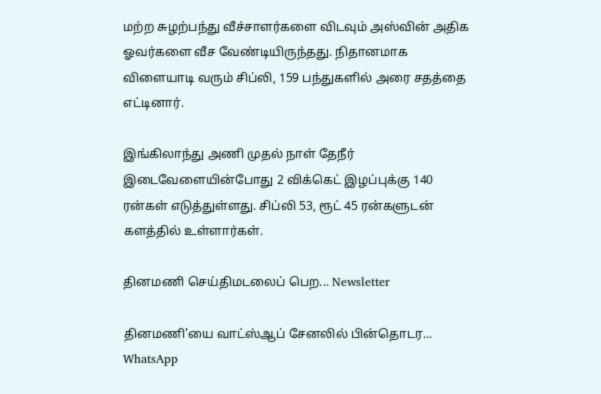மற்ற சுழற்பந்து வீச்சாளர்களை விடவும் அஸ்வின் அதிக ஓவர்களை வீச வேண்டியிருந்தது. நிதானமாக விளையாடி வரும் சிப்லி, 159 பந்துகளில் அரை சதத்தை எட்டினார்.

இங்கிலாந்து அணி முதல் நாள் தேநீர் இடைவேளையின்போது 2 விக்கெட் இழப்புக்கு 140 ரன்கள் எடுத்துள்ளது. சிப்லி 53, ரூட் 45 ரன்களுடன் களத்தில் உள்ளார்கள்.

தினமணி செய்திமடலைப் பெற... Newsletter

தினமணி'யை வாட்ஸ்ஆப் சேனலில் பின்தொடர... WhatsApp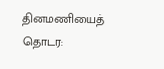தினமணியைத் தொடர: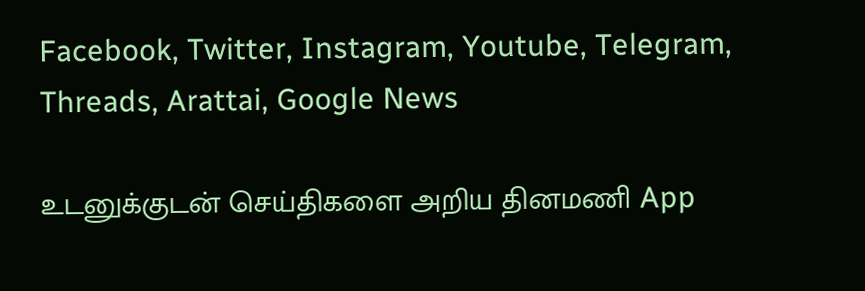Facebook, Twitter, Instagram, Youtube, Telegram, Threads, Arattai, Google News

உடனுக்குடன் செய்திகளை அறிய தினமணி App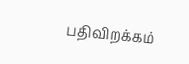பதிவிறக்கம்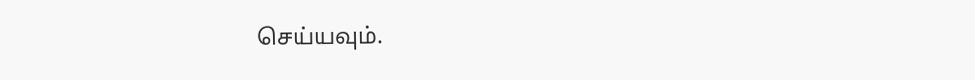செய்யவும்.